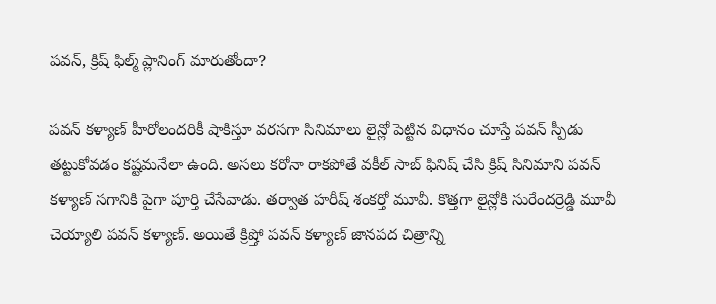పవన్, క్రిష్ ఫిల్మ్ ప్లానింగ్ మారుతోందా?

పవన్ కళ్యాణ్ హీరోలందరికీ షాకిస్తూ వరసగా సినిమాలు లైన్లో పెట్టిన విధానం చూస్తే పవన్ స్పీడు తట్టుకోవడం కష్టమనేలా ఉంది. అసలు కరోనా రాకపోతే వకీల్ సాబ్ ఫినిష్ చేసి క్రిష్ సినిమాని పవన్ కళ్యాణ్ సగానికి పైగా పూర్తి చేసేవాడు. తర్వాత హరీష్ శంకర్తో మూవీ. కొత్తగా లైన్లోకి సురేందర్రెడ్డి మూవీ చెయ్యాలి పవన్ కళ్యాణ్. అయితే క్రిష్తో పవన్ కళ్యాణ్ జానపద చిత్రాన్ని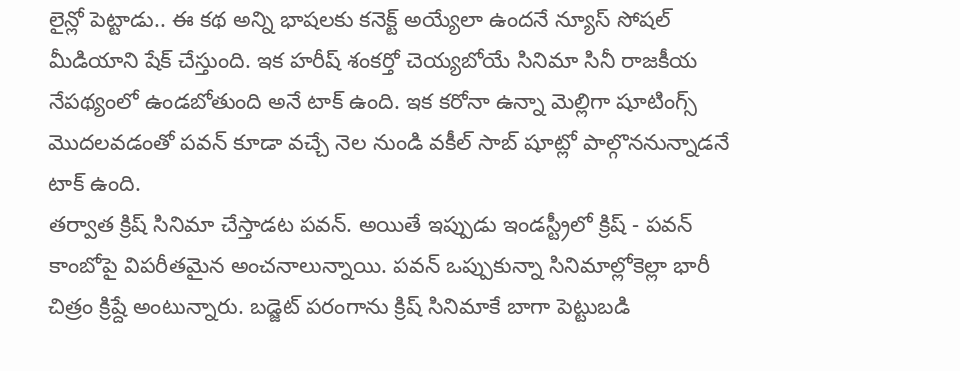లైన్లో పెట్టాడు.. ఈ కథ అన్ని భాషలకు కనెక్ట్ అయ్యేలా ఉందనే న్యూస్ సోషల్ మీడియాని షేక్ చేస్తుంది. ఇక హరీష్ శంకర్తో చెయ్యబోయే సినిమా సినీ రాజకీయ నేపథ్యంలో ఉండబోతుంది అనే టాక్ ఉంది. ఇక కరోనా ఉన్నా మెల్లిగా షూటింగ్స్ మొదలవడంతో పవన్ కూడా వచ్చే నెల నుండి వకీల్ సాబ్ షూట్లో పాల్గొననున్నాడనే టాక్ ఉంది.
తర్వాత క్రిష్ సినిమా చేస్తాడట పవన్. అయితే ఇప్పుడు ఇండస్ట్రీలో క్రిష్ - పవన్ కాంబోపై విపరీతమైన అంచనాలున్నాయి. పవన్ ఒప్పుకున్నా సినిమాల్లోకెల్లా భారీ చిత్రం క్రిష్దే అంటున్నారు. బడ్జెట్ పరంగాను క్రిష్ సినిమాకే బాగా పెట్టుబడి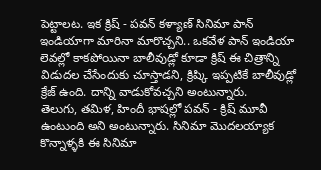పెట్టాలట. ఇక క్రిష్ - పవన్ కళ్యాణ్ సినిమా పాన్ ఇండియాగా మారినా మారొచ్చని.. ఒకవేళ పాన్ ఇండియా లెవల్లో కాకపోయినా బాలీవుడ్లో కూడా క్రిష్ ఈ చిత్రాన్ని విడుదల చేసేందుకు చూస్తాడని, క్రిష్కి ఇప్పటికే బాలీవుడ్లో క్రేజ్ ఉంది. దాన్ని వాడుకోవచ్చని అంటున్నారు.
తెలుగు, తమిళ, హిందీ భాషల్లో పవన్ - క్రిష్ మూవీ ఉంటుంది అని అంటున్నారు. సినిమా మొదలయ్యాక కొన్నాళ్ళకి ఈ సినిమా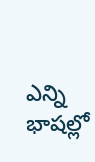ఎన్ని భాషల్లో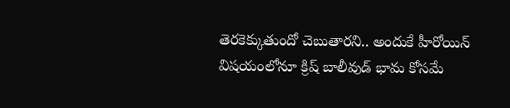తెరకెక్కుతుందో చెబుతారని.. అందుకే హీరోయిన్ విషయంలోనూ క్రిష్ బాలీవుడ్ భామ కోసమే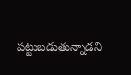పట్టుబడుతున్నాడని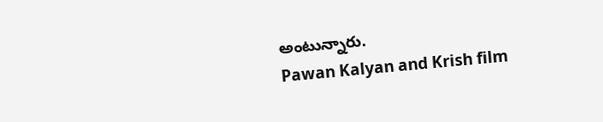అంటున్నారు.
Pawan Kalyan and Krish film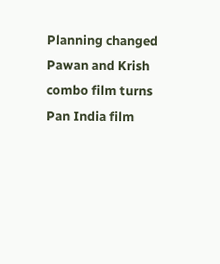Planning changed
Pawan and Krish combo film turns Pan India film